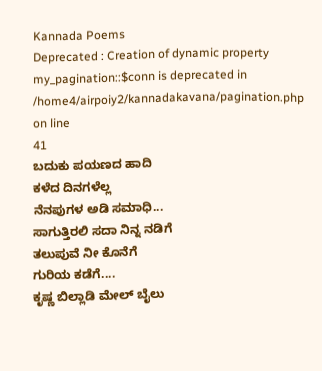Kannada Poems
Deprecated : Creation of dynamic property my_pagination::$conn is deprecated in
/home4/airpoiy2/kannadakavana/pagination.php on line
41
ಬದುಕು ಪಯಣದ ಹಾದಿ
ಕಳೆದ ದಿನಗಳೆಲ್ಲ
ನೆನಪುಗಳ ಅಡಿ ಸಮಾಧಿ...
ಸಾಗುತ್ತಿರಲಿ ಸದಾ ನಿನ್ನ ನಡಿಗೆ
ತಲುಪುವೆ ನೀ ಕೊನೆಗೆ
ಗುರಿಯ ಕಡೆಗೆ....
ಕೃಷ್ಣ ಬಿಲ್ಲಾಡಿ ಮೇಲ್ ಬೈಲು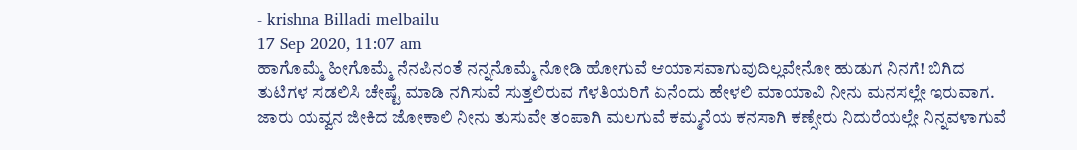- krishna Billadi melbailu
17 Sep 2020, 11:07 am
ಹಾಗೊಮ್ಮೆ ಹೀಗೊಮ್ಮೆ ನೆನಪಿನಂತೆ ನನ್ನನೊಮ್ಮೆ ನೋಡಿ ಹೋಗುವೆ ಆಯಾಸವಾಗುವುದಿಲ್ಲವೇನೋ ಹುಡುಗ ನಿನಗೆ! ಬಿಗಿದ ತುಟಿಗಳ ಸಡಲಿಸಿ ಚೇಷ್ಟೆ ಮಾಡಿ ನಗಿಸುವೆ ಸುತ್ತಲಿರುವ ಗೆಳತಿಯರಿಗೆ ಏನೆಂದು ಹೇಳಲಿ ಮಾಯಾವಿ ನೀನು ಮನಸಲ್ಲೇ ಇರುವಾಗ.
ಜಾರು ಯವ್ವನ ಜೀಕಿದ ಜೋಕಾಲಿ ನೀನು ತುಸುವೇ ತಂಪಾಗಿ ಮಲಗುವೆ ಕಮ್ಮನೆಯ ಕನಸಾಗಿ ಕಣ್ಸೇರು ನಿದುರೆಯಲ್ಲೇ ನಿನ್ನವಳಾಗುವೆ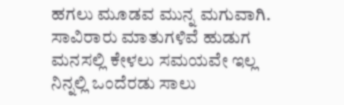ಹಗಲು ಮೂಡವ ಮುನ್ನ ಮಗುವಾಗಿ.
ಸಾವಿರಾರು ಮಾತುಗಳಿವೆ ಹುಡುಗ ಮನಸಲ್ಲಿ ಕೇಳಲು ಸಮಯವೇ ಇಲ್ಲ ನಿನ್ನಲ್ಲಿ ಒಂದೆರಡು ಸಾಲು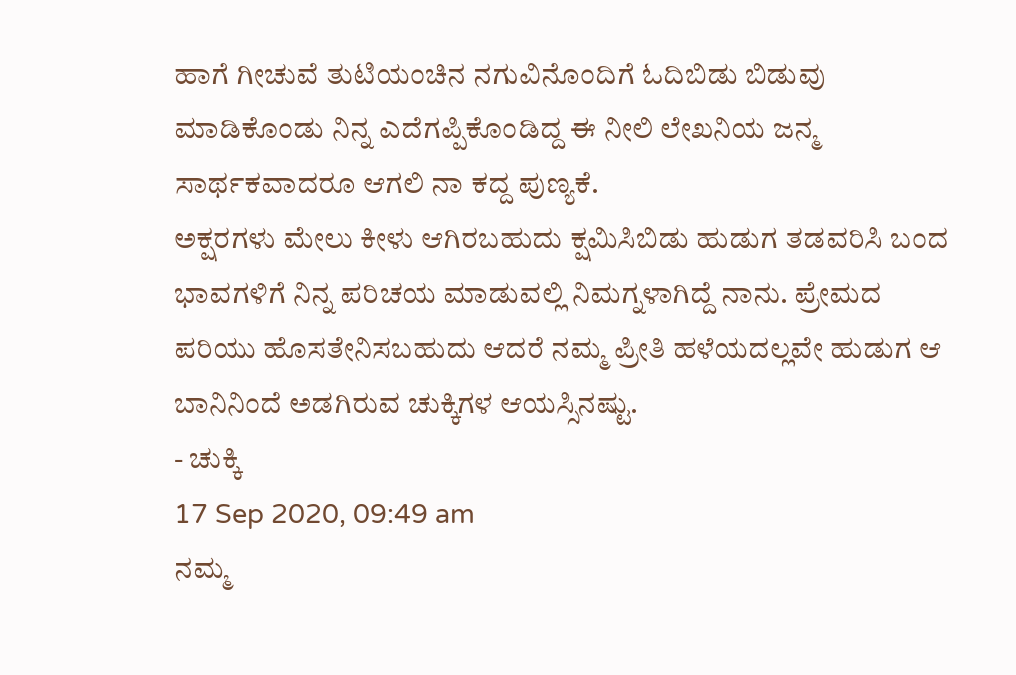ಹಾಗೆ ಗೀಚುವೆ ತುಟಿಯಂಚಿನ ನಗುವಿನೊಂದಿಗೆ ಓದಿಬಿಡು ಬಿಡುವು ಮಾಡಿಕೊಂಡು ನಿನ್ನ ಎದೆಗಪ್ಪಿಕೊಂಡಿದ್ದ ಈ ನೀಲಿ ಲೇಖನಿಯ ಜನ್ಮ ಸಾರ್ಥಕವಾದರೂ ಆಗಲಿ ನಾ ಕದ್ದ ಪುಣ್ಯಕೆ.
ಅಕ್ಷರಗಳು ಮೇಲು ಕೀಳು ಆಗಿರಬಹುದು ಕ್ಷಮಿಸಿಬಿಡು ಹುಡುಗ ತಡವರಿಸಿ ಬಂದ ಭಾವಗಳಿಗೆ ನಿನ್ನ ಪರಿಚಯ ಮಾಡುವಲ್ಲಿ ನಿಮಗ್ನಳಾಗಿದ್ದೆ ನಾನು. ಪ್ರೇಮದ ಪರಿಯು ಹೊಸತೇನಿಸಬಹುದು ಆದರೆ ನಮ್ಮ ಪ್ರೀತಿ ಹಳೆಯದಲ್ಲವೇ ಹುಡುಗ ಆ ಬಾನಿನಿಂದೆ ಅಡಗಿರುವ ಚುಕ್ಕಿಗಳ ಆಯಸ್ಸಿನಷ್ಟು.
- ಚುಕ್ಕಿ
17 Sep 2020, 09:49 am
ನಮ್ಮ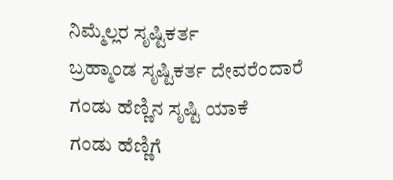ನಿಮ್ಮೆಲ್ಲರ ಸೃಷ್ಟಿಕರ್ತ
ಬ್ರಹ್ಮಾಂಡ ಸೃಷ್ಟಿಕರ್ತ ದೇವರೆಂದಾರೆ
ಗಂಡು ಹೆಣ್ಣಿನ ಸೃಷ್ಟಿ ಯಾಕೆ
ಗಂಡು ಹೆಣ್ಣಿಗೆ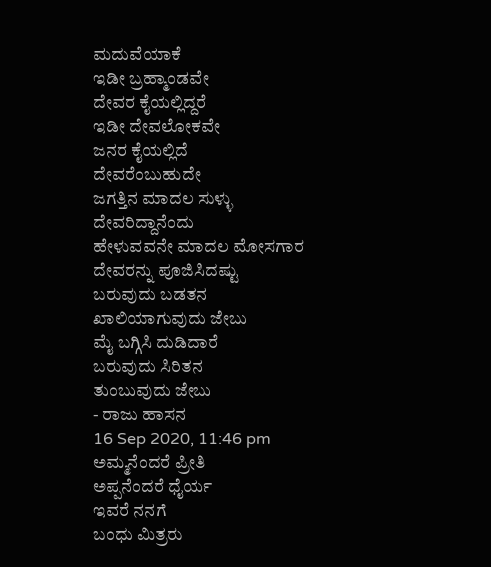ಮದುವೆಯಾಕೆ
ಇಡೀ ಬ್ರಹ್ಮಾಂಡವೇ
ದೇವರ ಕೈಯಲ್ಲಿದ್ದರೆ
ಇಡೀ ದೇವಲೋಕವೇ
ಜನರ ಕೈಯಲ್ಲಿದೆ
ದೇವರೆಂಬುಹುದೇ
ಜಗತ್ತಿನ ಮಾದಲ ಸುಳ್ಳು
ದೇವರಿದ್ದಾನೆಂದು
ಹೇಳುವವನೇ ಮಾದಲ ಮೋಸಗಾರ
ದೇವರನ್ನು ಪೂಜಿಸಿದಷ್ಟು
ಬರುವುದು ಬಡತನ
ಖಾಲಿಯಾಗುವುದು ಜೇಬು
ಮೈ ಬಗ್ಗಿಸಿ ದುಡಿದಾರೆ
ಬರುವುದು ಸಿರಿತನ
ತುಂಬುವುದು ಜೇಬು
- ರಾಜು ಹಾಸನ
16 Sep 2020, 11:46 pm
ಅಮ್ಮನೆಂದರೆ ಪ್ರೀತಿ
ಅಪ್ಪನೆಂದರೆ ಧೈರ್ಯ
ಇವರೆ ನನಗೆ
ಬಂಧು ಮಿತ್ರರು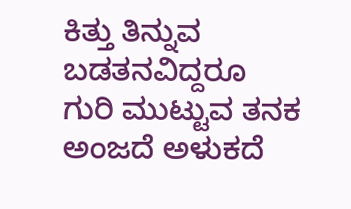ಕಿತ್ತು ತಿನ್ನುವ ಬಡತನವಿದ್ದರೂ
ಗುರಿ ಮುಟ್ಟುವ ತನಕ
ಅಂಜದೆ ಅಳುಕದೆ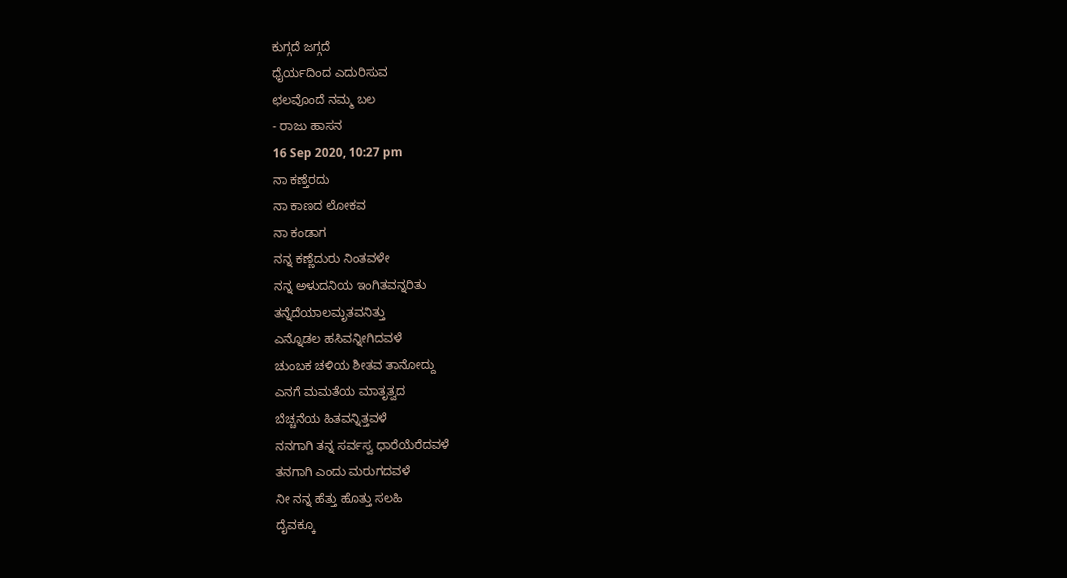ಕುಗ್ಗದೆ ಜಗ್ಗದೆ
ಧೈರ್ಯದಿಂದ ಎದುರಿಸುವ
ಛಲವೊಂದೆ ನಮ್ಮ ಬಲ
- ರಾಜು ಹಾಸನ
16 Sep 2020, 10:27 pm
ನಾ ಕಣ್ತೆರದು
ನಾ ಕಾಣದ ಲೋಕವ
ನಾ ಕಂಡಾಗ
ನನ್ನ ಕಣ್ಣೆದುರು ನಿಂತವಳೇ
ನನ್ನ ಅಳುದನಿಯ ಇಂಗಿತವನ್ನರಿತು
ತನ್ನೆದೆಯಾಲಮೃತವನಿತ್ತು
ಎನ್ನೊಡಲ ಹಸಿವನ್ನೀಗಿದವಳೆ
ಚುಂಬಕ ಚಳಿಯ ಶೀತವ ತಾನೋದ್ದು
ಎನಗೆ ಮಮತೆಯ ಮಾತೃತ್ವದ
ಬೆಚ್ಚನೆಯ ಹಿತವನ್ನಿತ್ತವಳೆ
ನನಗಾಗಿ ತನ್ನ ಸರ್ವಸ್ವ ಧಾರೆಯೆರೆದವಳೆ
ತನಗಾಗಿ ಎಂದು ಮರುಗದವಳೆ
ನೀ ನನ್ನ ಹೆತ್ತು ಹೊತ್ತು ಸಲಹಿ
ದೈವಕ್ಕೂ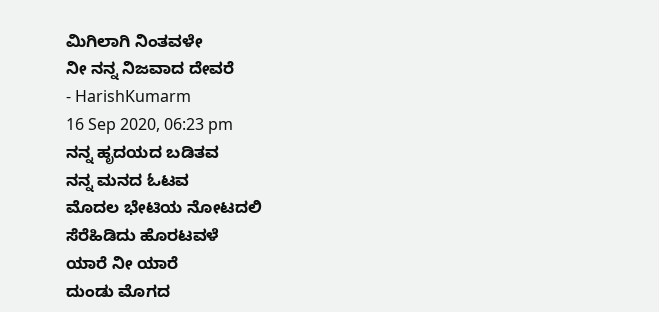ಮಿಗಿಲಾಗಿ ನಿಂತವಳೇ
ನೀ ನನ್ನ ನಿಜವಾದ ದೇವರೆ
- HarishKumarm
16 Sep 2020, 06:23 pm
ನನ್ನ ಹೃದಯದ ಬಡಿತವ
ನನ್ನ ಮನದ ಓಟವ
ಮೊದಲ ಭೇಟಿಯ ನೋಟದಲಿ
ಸೆರೆಹಿಡಿದು ಹೊರಟವಳೆ
ಯಾರೆ ನೀ ಯಾರೆ
ದುಂಡು ಮೊಗದ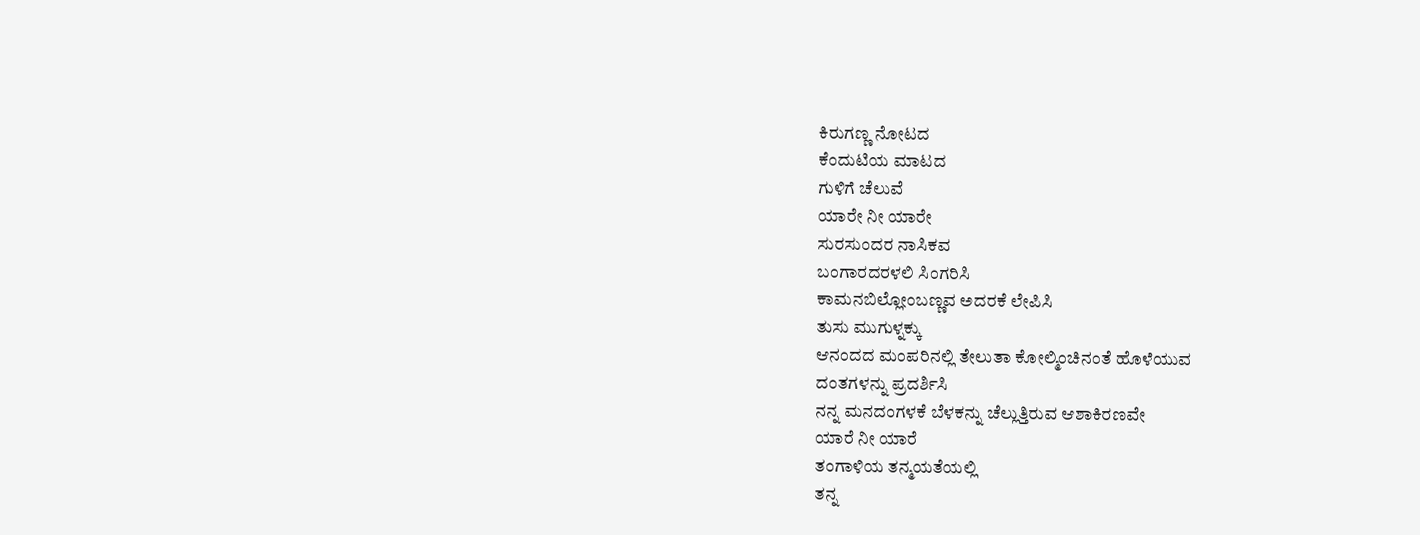ಕಿರುಗಣ್ಣ ನೋಟದ
ಕೆಂದುಟಿಯ ಮಾಟದ
ಗುಳಿಗೆ ಚೆಲುವೆ
ಯಾರೇ ನೀ ಯಾರೇ
ಸುರಸುಂದರ ನಾಸಿಕವ
ಬಂಗಾರದರಳಲಿ ಸಿಂಗರಿಸಿ
ಕಾಮನಬಿಲ್ಲೋಂಬಣ್ಣವ ಅದರಕೆ ಲೇಪಿಸಿ
ತುಸು ಮುಗುಳ್ನಕ್ಕು
ಆನಂದದ ಮಂಪರಿನಲ್ಲಿ ತೇಲುತಾ ಕೋಲ್ಮಿಂಚಿನಂತೆ ಹೊಳೆಯುವ
ದಂತಗಳನ್ನು ಪ್ರದರ್ಶಿಸಿ
ನನ್ನ ಮನದಂಗಳಕೆ ಬೆಳಕನ್ನು ಚೆಲ್ಲುತ್ತಿರುವ ಆಶಾಕಿರಣವೇ
ಯಾರೆ ನೀ ಯಾರೆ
ತಂಗಾಳಿಯ ತನ್ಮಯತೆಯಲ್ಲಿ
ತನ್ನ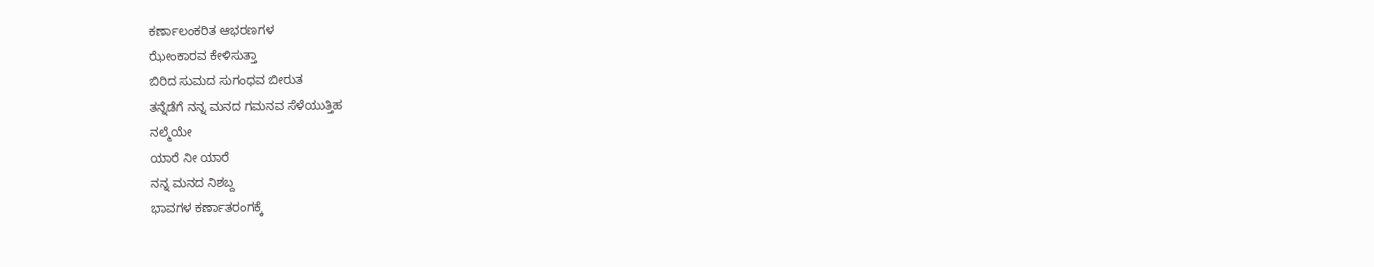ಕರ್ಣಾಲಂಕರಿತ ಆಭರಣಗಳ
ಝೇಂಕಾರವ ಕೇಳಿಸುತ್ತಾ
ಬಿರಿದ ಸುಮದ ಸುಗಂಧವ ಬೀರುತ
ತನ್ನೆಡೆಗೆ ನನ್ನ ಮನದ ಗಮನವ ಸೆಳೆಯುತ್ತಿಹ
ನಲ್ಮೆಯೇ
ಯಾರೆ ನೀ ಯಾರೆ
ನನ್ನ ಮನದ ನಿಶಬ್ದ
ಭಾವಗಳ ಕರ್ಣಾತರಂಗಕ್ಕೆ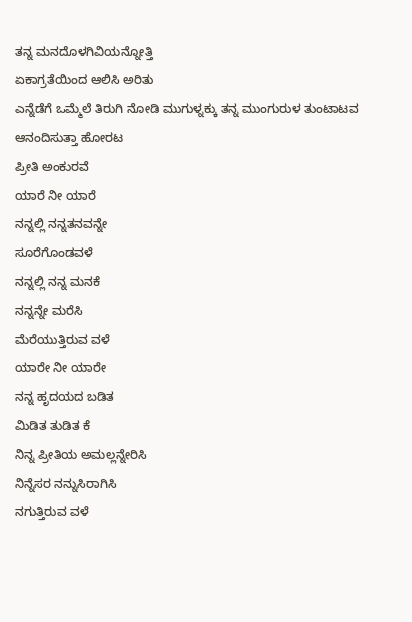ತನ್ನ ಮನದೊಳಗಿವಿಯನ್ನೋತ್ತಿ
ಏಕಾಗ್ರತೆಯಿಂದ ಆಲಿಸಿ ಅರಿತು
ಎನ್ನೆಡೆಗೆ ಒಮ್ಮೆಲೆ ತಿರುಗಿ ನೋಡಿ ಮುಗುಳ್ನಕ್ಕು ತನ್ನ ಮುಂಗುರುಳ ತುಂಟಾಟವ ಆನಂದಿಸುತ್ತಾ ಹೋರಟ
ಪ್ರೀತಿ ಅಂಕುರವೆ
ಯಾರೆ ನೀ ಯಾರೆ
ನನ್ನಲ್ಲಿ ನನ್ನತನವನ್ನೇ
ಸೂರೆಗೊಂಡವಳೆ
ನನ್ನಲ್ಲಿ ನನ್ನ ಮನಕೆ
ನನ್ನನ್ನೇ ಮರೆಸಿ
ಮೆರೆಯುತ್ತಿರುವ ವಳೆ
ಯಾರೇ ನೀ ಯಾರೇ
ನನ್ನ ಹೃದಯದ ಬಡಿತ
ಮಿಡಿತ ತುಡಿತ ಕೆ
ನಿನ್ನ ಪ್ರೀತಿಯ ಅಮಲ್ಲನ್ನೇರಿಸಿ
ನಿನ್ನೆಸರ ನನ್ನುಸಿರಾಗಿಸಿ
ನಗುತ್ತಿರುವ ವಳೆ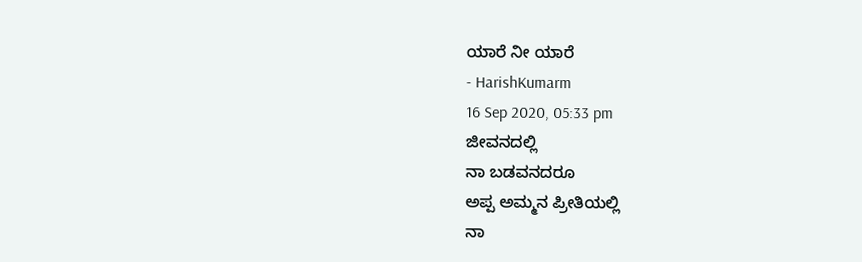ಯಾರೆ ನೀ ಯಾರೆ
- HarishKumarm
16 Sep 2020, 05:33 pm
ಜೀವನದಲ್ಲಿ
ನಾ ಬಡವನದರೂ
ಅಪ್ಪ ಅಮ್ಮನ ಪ್ರೀತಿಯಲ್ಲಿ
ನಾ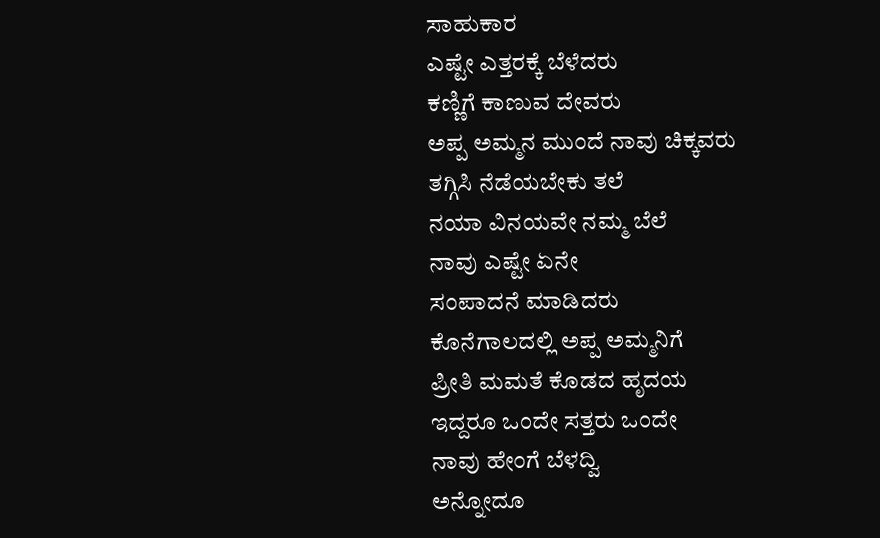ಸಾಹುಕಾರ
ಎಷ್ಟೇ ಎತ್ತರಕ್ಕೆ ಬೆಳೆದರು
ಕಣ್ಣಿಗೆ ಕಾಣುವ ದೇವರು
ಅಪ್ಪ ಅಮ್ಮನ ಮುಂದೆ ನಾವು ಚಿಕ್ಕವರು
ತಗ್ಗಿಸಿ ನೆಡೆಯಬೇಕು ತಲೆ
ನಯಾ ವಿನಯವೇ ನಮ್ಮ ಬೆಲೆ
ನಾವು ಎಷ್ಟೇ ಏನೇ
ಸಂಪಾದನೆ ಮಾಡಿದರು
ಕೊನೆಗಾಲದಲ್ಲಿ ಅಪ್ಪ ಅಮ್ಮನಿಗೆ
ಪ್ರೀತಿ ಮಮತೆ ಕೊಡದ ಹೃದಯ
ಇದ್ದರೂ ಒಂದೇ ಸತ್ತರು ಒಂದೇ
ನಾವು ಹೇಂಗೆ ಬೆಳದ್ವಿ
ಅನ್ನೋದೂ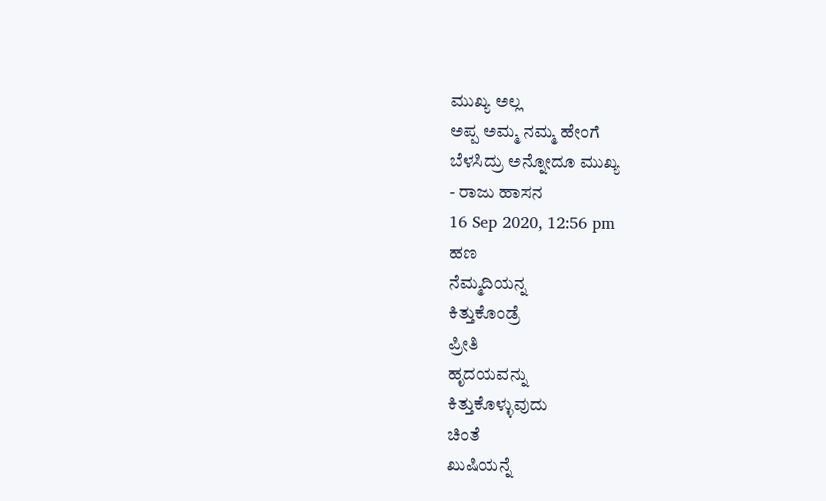ಮುಖ್ಯ ಅಲ್ಲ
ಅಪ್ಪ ಅಮ್ಮ ನಮ್ಮ ಹೇಂಗೆ
ಬೆಳಸಿದ್ರು ಅನ್ನೋದೂ ಮುಖ್ಯ
- ರಾಜು ಹಾಸನ
16 Sep 2020, 12:56 pm
ಹಣ
ನೆಮ್ಮದಿಯನ್ನ
ಕಿತ್ತುಕೊಂಡ್ರೆ
ಪ್ರೀತಿ
ಹೃದಯವನ್ನು
ಕಿತ್ತುಕೊಳ್ಳುವುದು
ಚಿಂತೆ
ಖುಷಿಯನ್ನೆ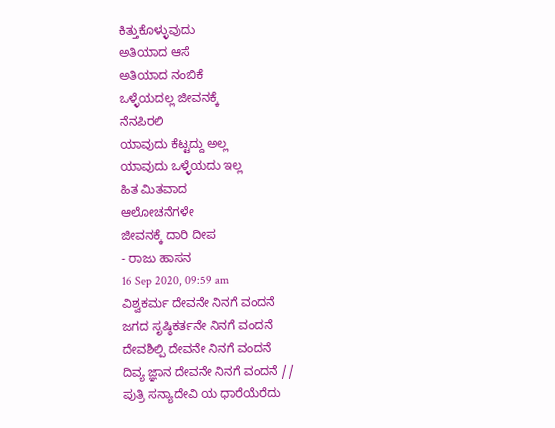ಕಿತ್ತುಕೊಳ್ಳುವುದು
ಅತಿಯಾದ ಆಸೆ
ಅತಿಯಾದ ನಂಬಿಕೆ
ಒಳ್ಳೆಯದಲ್ಲ ಜೀವನಕ್ಕೆ
ನೆನಪಿರಲಿ
ಯಾವುದು ಕೆಟ್ಟದ್ದು ಅಲ್ಲ
ಯಾವುದು ಒಳ್ಳೆಯದು ಇಲ್ಲ
ಹಿತ ಮಿತವಾದ
ಆಲೋಚನೆಗಳೇ
ಜೀವನಕ್ಕೆ ದಾರಿ ದೀಪ
- ರಾಜು ಹಾಸನ
16 Sep 2020, 09:59 am
ವಿಶ್ವಕರ್ಮ ದೇವನೇ ನಿನಗೆ ವಂದನೆ
ಜಗದ ಸೃಷ್ಠಿಕರ್ತನೇ ನಿನಗೆ ವಂದನೆ
ದೇವಶಿಲ್ಪಿ ದೇವನೇ ನಿನಗೆ ವಂದನೆ
ದಿವ್ಯ ಜ್ಞಾನ ದೇವನೇ ನಿನಗೆ ವಂದನೆ //
ಪುತ್ರಿ ಸನ್ಯಾದೇವಿ ಯ ಧಾರೆಯೆರೆದು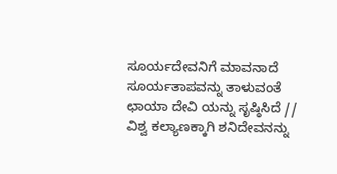ಸೂರ್ಯದೇವನಿಗೆ ಮಾವನಾದೆ
ಸೂರ್ಯತಾಪವನ್ನು ತಾಳುವಂತೆ
ಛಾಯಾ ದೇವಿ ಯನ್ನು ಸೃಷ್ಠಿಸಿದೆ //
ವಿಶ್ವ ಕಲ್ಯಾಣಕ್ಕಾಗಿ ಶನಿದೇವನನ್ನು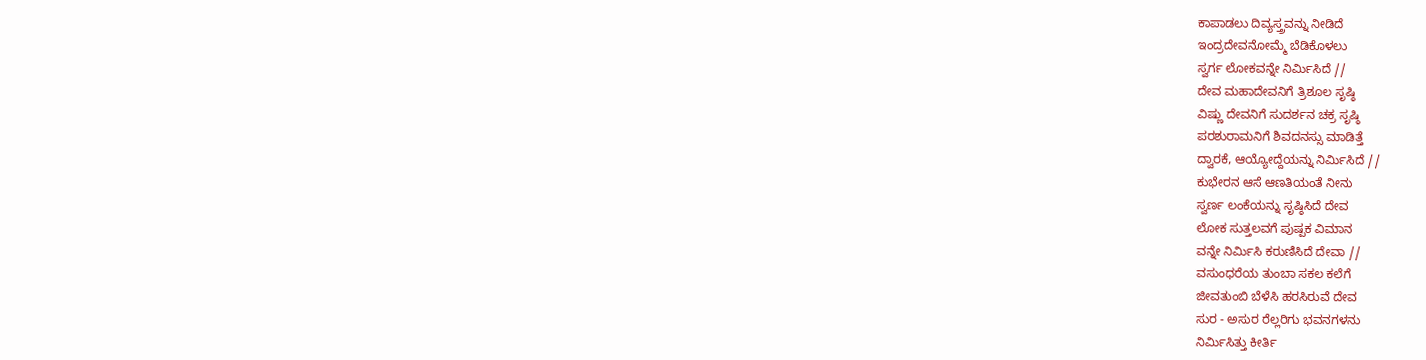ಕಾಪಾಡಲು ದಿವ್ಯಸ್ತ್ರವನ್ನು ನೀಡಿದೆ
ಇಂದ್ರದೇವನೋಮ್ಮೆ ಬೆಡಿಕೊಳಲು
ಸ್ವರ್ಗ ಲೋಕವನ್ನೇ ನಿರ್ಮಿಸಿದೆ //
ದೇವ ಮಹಾದೇವನಿಗೆ ತ್ರಿಶೂಲ ಸೃಷ್ಠಿ
ವಿಷ್ಣು ದೇವನಿಗೆ ಸುದರ್ಶನ ಚಕ್ರ ಸೃಷ್ಠಿ
ಪರಶುರಾಮನಿಗೆ ಶಿವದನಸ್ಸು ಮಾಡಿತ್ತೆ
ದ್ವಾರಕೆ, ಆಯ್ಯೋದ್ದೆಯನ್ನು ನಿರ್ಮಿಸಿದೆ //
ಕುಭೇರನ ಆಸೆ ಆಣತಿಯಂತೆ ನೀನು
ಸ್ವರ್ಣ ಲಂಕೆಯನ್ನು ಸೃಷ್ಠಿಸಿದೆ ದೇವ
ಲೋಕ ಸುತ್ತಲವಗೆ ಪುಷ್ಪಕ ವಿಮಾನ
ವನ್ನೇ ನಿರ್ಮಿಸಿ ಕರುಣಿಸಿದೆ ದೇವಾ //
ವಸುಂಧರೆಯ ತುಂಬಾ ಸಕಲ ಕಲೆಗೆ
ಜೀವತುಂಬಿ ಬೆಳೆಸಿ ಹರಸಿರುವೆ ದೇವ
ಸುರ - ಅಸುರ ರೆಲ್ಲರಿಗು ಭವನಗಳನು
ನಿರ್ಮಿಸಿತ್ತು ಕೀರ್ತಿ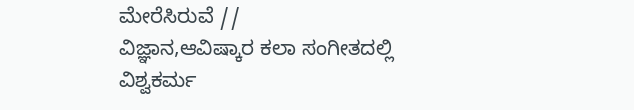ಮೇರೆಸಿರುವೆ //
ವಿಜ್ಞಾನ,ಆವಿಷ್ಕಾರ ಕಲಾ ಸಂಗೀತದಲ್ಲಿ
ವಿಶ್ವಕರ್ಮ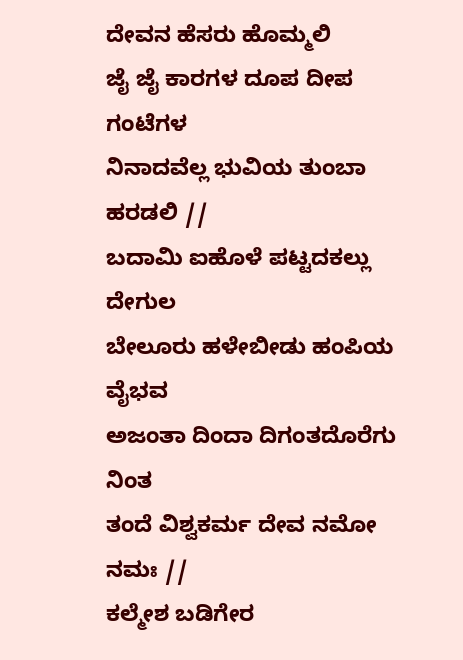ದೇವನ ಹೆಸರು ಹೊಮ್ಮಲಿ
ಜೈ ಜೈ ಕಾರಗಳ ದೂಪ ದೀಪ ಗಂಟೆಗಳ
ನಿನಾದವೆಲ್ಲ ಭುವಿಯ ತುಂಬಾ ಹರಡಲಿ //
ಬದಾಮಿ ಐಹೊಳೆ ಪಟ್ಟದಕಲ್ಲು ದೇಗುಲ
ಬೇಲೂರು ಹಳೇಬೀಡು ಹಂಪಿಯ ವೈಭವ
ಅಜಂತಾ ದಿಂದಾ ದಿಗಂತದೊರೆಗು ನಿಂತ
ತಂದೆ ವಿಶ್ವಕರ್ಮ ದೇವ ನಮೋ ನಮಃ //
ಕಲ್ಮೇಶ ಬಡಿಗೇರ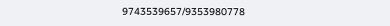9743539657/9353980778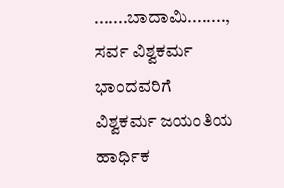.......ಬಾದಾಮಿ........,
ಸರ್ವ ವಿಶ್ವಕರ್ಮ ಭಾಂದವರಿಗೆ
ವಿಶ್ವಕರ್ಮ ಜಯಂತಿಯ ಹಾರ್ಧಿಕ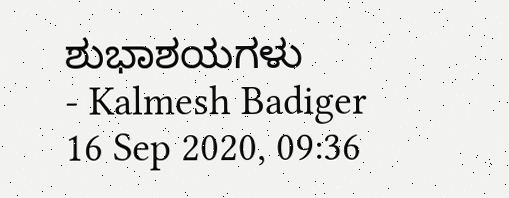ಶುಭಾಶಯಗಳು
- Kalmesh Badiger
16 Sep 2020, 09:36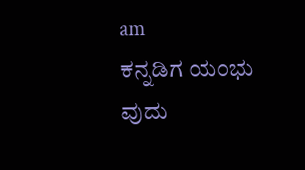am
ಕನ್ನಡಿಗ ಯಂಭು ವುದು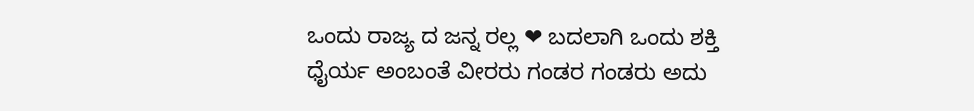ಒಂದು ರಾಜ್ಯ ದ ಜನ್ನ ರಲ್ಲ ❤ ಬದಲಾಗಿ ಒಂದು ಶಕ್ತಿ ಧೈರ್ಯ ಅಂಬಂತೆ ವೀರರು ಗಂಡರ ಗಂಡರು ಅದು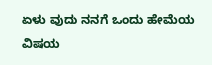ಏಳು ವುದು ನನಗೆ ಒಂದು ಹೇಮೆಯ ವಿಷಯ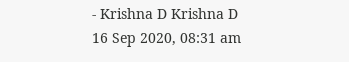- Krishna D Krishna D
16 Sep 2020, 08:31 am